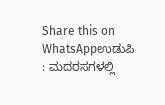Share this on WhatsAppಉಡುಪಿ : ಮದರಸಗಳಲ್ಲಿ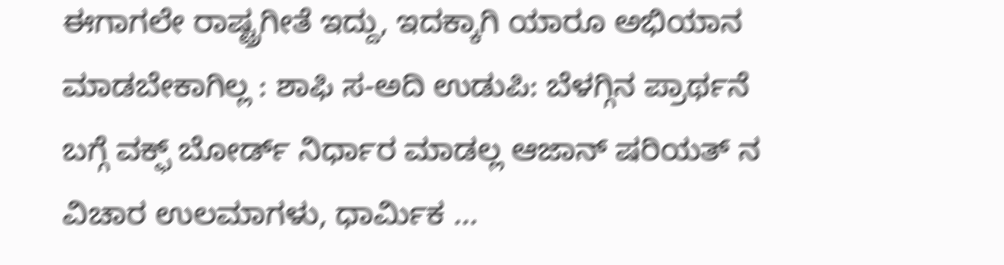ಈಗಾಗಲೇ ರಾಷ್ಟ್ರಗೀತೆ ಇದ್ದು, ಇದಕ್ಕಾಗಿ ಯಾರೂ ಅಭಿಯಾನ ಮಾಡಬೇಕಾಗಿಲ್ಲ : ಶಾಫಿ ಸ-ಅದಿ ಉಡುಪಿ: ಬೆಳಗ್ಗಿನ ಪ್ರಾರ್ಥನೆ ಬಗ್ಗೆ ವಕ್ಫ್ ಬೋರ್ಡ್ ನಿರ್ಧಾರ ಮಾಡಲ್ಲ ಆಜಾನ್ ಷರಿಯತ್ ನ ವಿಚಾರ ಉಲಮಾಗಳು, ಧಾರ್ಮಿಕ …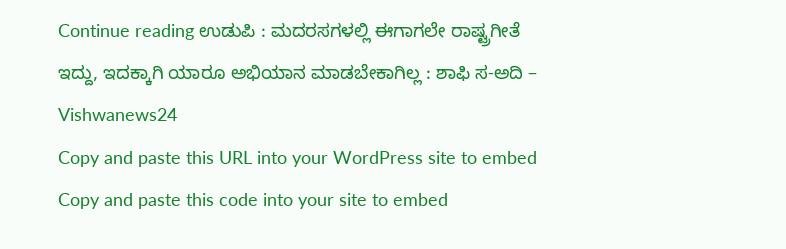Continue reading ಉಡುಪಿ : ಮದರಸಗಳಲ್ಲಿ ಈಗಾಗಲೇ ರಾಷ್ಟ್ರಗೀತೆ ಇದ್ದು, ಇದಕ್ಕಾಗಿ ಯಾರೂ ಅಭಿಯಾನ ಮಾಡಬೇಕಾಗಿಲ್ಲ : ಶಾಫಿ ಸ-ಅದಿ – Vishwanews24
Copy and paste this URL into your WordPress site to embed
Copy and paste this code into your site to embed